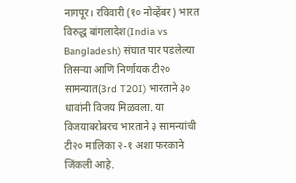नागपूर। रविवारी (१० नोव्हेंबर) भारत विरुद्ध बांगलादेश(India vs Bangladesh) संघात पार पडलेल्या तिसऱ्या आणि निर्णायक टी२० सामन्यात(3rd T20I) भारताने ३० धावांनी विजय मिळवला. या विजयाबरोबरच भारताने ३ सामन्यांची टी२० मालिका २-१ अशा फरकाने जिंकली आहे.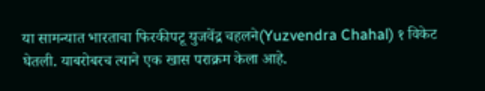या सामन्यात भारताचा फिरकीपटू युजवेंद्र चहलने(Yuzvendra Chahal) १ विकेट घेतली. याबरोबरच त्याने एक खास पराक्रम केला आहे.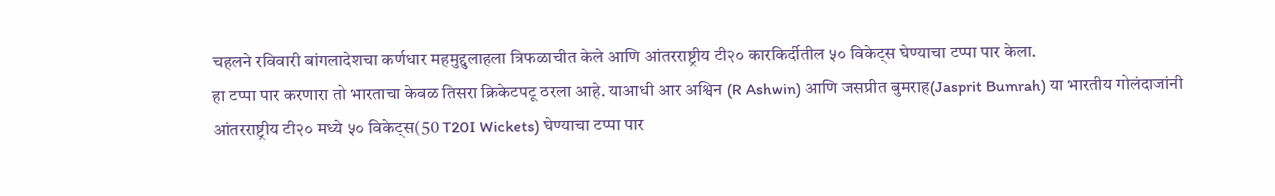चहलने रविवारी बांगलादेशचा कर्णधार महमुद्दुलाहला त्रिफळाचीत केले आणि आंतरराष्ट्रीय टी२० कारकिर्दीतील ५० विकेट्स घेण्याचा टप्पा पार केला.
हा टप्पा पार करणारा तो भारताचा केवळ तिसरा क्रिकेटपटू ठरला आहे. याआधी आर अश्विन (R Ashwin) आणि जसप्रीत बुमराह(Jasprit Bumrah) या भारतीय गोलंदाजांनी आंतरराष्ट्रीय टी२० मध्ये ५० विकेट्स(50 T20I Wickets) घेण्याचा टप्पा पार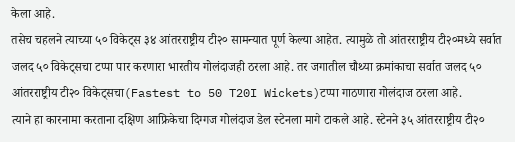केला आहे.
तसेच चहलने त्याच्या ५० विकेट्स ३४ आंतरराष्ट्रीय टी२० सामन्यात पूर्ण केल्या आहेत. त्यामुळे तो आंतरराष्ट्रीय टी२०मध्ये सर्वात जलद ५० विकेट्सचा टप्पा पार करणारा भारतीय गोलंदाजही ठरला आहे. तर जगातील चौथ्या क्रमांकाचा सर्वात जलद ५० आंतरराष्ट्रीय टी२० विकेट्सचा(Fastest to 50 T20I Wickets)टप्पा गाठणारा गोलंदाज ठरला आहे.
त्याने हा कारनामा करताना दक्षिण आफ्रिकेचा दिग्गज गोलंदाज डेल स्टेनला मागे टाकले आहे. स्टेनने ३५ आंतरराष्ट्रीय टी२०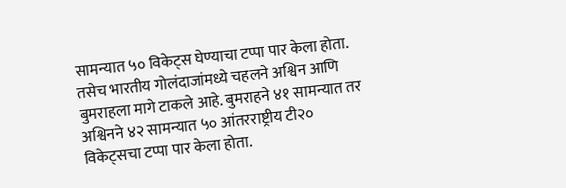सामन्यात ५० विकेट्स घेण्याचा टप्पा पार केला होता.
तसेच भारतीय गोलंदाजांमध्ये चहलने अश्विन आणि बुमराहला मागे टाकले आहे. बुमराहने ४१ सामन्यात तर अश्विनने ४२ सामन्यात ५० आंतरराष्ट्रीय टी२० विकेट्सचा टप्पा पार केला होता.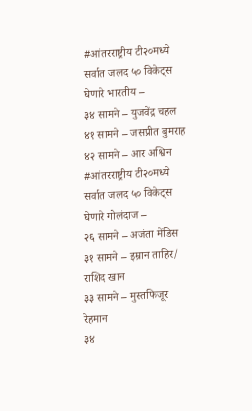#आंतरराष्ट्रीय टी२०मध्ये सर्वात जलद ५० विकेट्स घेणारे भारतीय –
३४ सामने – युजवेंद्र चहल
४१ सामने – जसप्रीत बुमराह
४२ सामने – आर अश्विन
#आंतरराष्ट्रीय टी२०मध्ये सर्वात जलद ५० विकेट्स घेणारे गोलंदाज –
२६ सामने – अजंता मेंडिस
३१ सामने – इम्रान ताहिर/ राशिद खान
३३ सामने – मुस्तफिजूर रेहमान
३४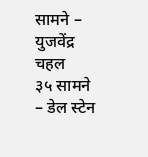सामने – युजवेंद्र चहल
३५ सामने – डेल स्टेन